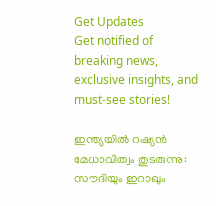Get Updates
Get notified of breaking news, exclusive insights, and must-see stories!

ഇന്ത്യയില്‍ റഷ്യന്‍ മേധാവിത്വം തുടരുന്നു: സൗദിയും ഇറാഖും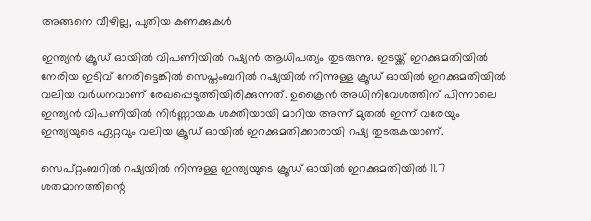അങ്ങനെ വീഴില്ല, പുതിയ കണക്കുകള്‍

ഇന്ത്യന്‍ ക്രൂഡ് ഓയില്‍ വിപണിയില്‍ റഷ്യന്‍ ആധിപത്യം തുടരുന്നു. ഇടയ്ക്ക് ഇറക്കുമതിയില്‍ നേരിയ ഇടിവ് നേരിട്ടെങ്കില്‍ സെപ്തംബറില്‍ റഷ്യയില്‍ നിന്നുള്ള ക്രൂഡ് ഓയില്‍ ഇറക്കുമതിയില്‍ വലിയ വർധനവാണ് രേഖപ്പെടുത്തിയിരിക്കുന്നത്. ഉക്രൈന്‍ അധിനിവേശത്തിന് പിന്നാലെ ഇന്ത്യന്‍ വിപണിയില്‍ നിർണ്ണായക ശക്തിയായി മാറിയ അന്ന് മുതല്‍ ഇന്ന് വരേയും ഇന്ത്യയുടെ ഏറ്റവും വലിയ ക്രൂഡ് ഓയില്‍ ഇറക്കുമതിക്കാരായി റഷ്യ തുടരുകയാണ്.

സെപ്റ്റംബറിൽ റഷ്യയിൽ നിന്നുള്ള ഇന്ത്യയുടെ ക്രൂഡ് ഓയിൽ ഇറക്കുമതിയില്‍ 11.7 ശതമാനത്തിന്റെ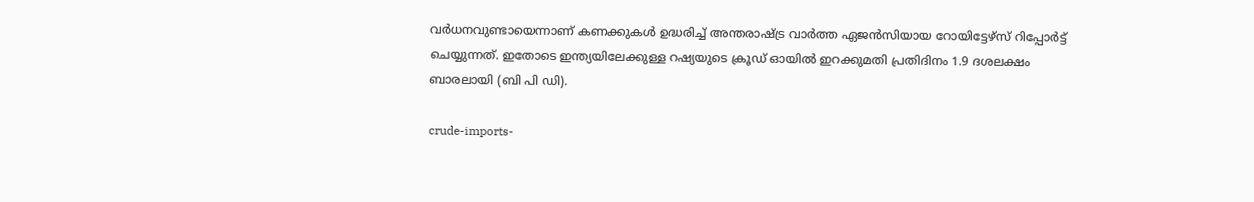വർധനവുണ്ടായെന്നാണ് കണക്കുകള്‍ ഉദ്ധരിച്ച് അന്തരാഷ്ട്ര വാർത്ത ഏജന്‍സിയായ റോയിട്ടേഴ്സ് റിപ്പോർട്ട് ചെയ്യുന്നത്. ഇതോടെ ഇന്ത്യയിലേക്കുള്ള റഷ്യയുടെ ക്രൂഡ് ഓയില്‍ ഇറക്കുമതി പ്രതിദിനം 1.9 ദശലക്ഷം ബാരലായി (ബി പി ഡി).

crude-imports-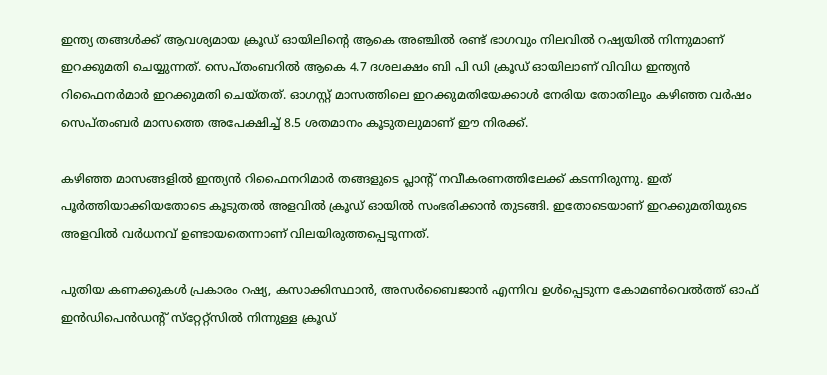ഇന്ത്യ തങ്ങള്‍ക്ക് ആവശ്യമായ ക്രൂഡ് ഓയിലിന്റെ ആകെ അഞ്ചില്‍ രണ്ട് ഭാഗവും നിലവില്‍ റഷ്യയില്‍ നിന്നുമാണ് ഇറക്കുമതി ചെയ്യുന്നത്. സെപ്തംബറില്‍ ആകെ 4.7 ദശലക്ഷം ബി പി ഡി ക്രൂഡ് ഓയിലാണ് വിവിധ ഇന്ത്യന്‍ റിഫൈനർമാർ ഇറക്കുമതി ചെയ്തത്. ഓഗസ്റ്റ് മാസത്തിലെ ഇറക്കുമതിയേക്കാള്‍ നേരിയ തോതിലും കഴിഞ്ഞ വർഷം സെപ്തംബർ മാസത്തെ അപേക്ഷിച്ച് 8.5 ശതമാനം കൂടുതലുമാണ് ഈ നിരക്ക്.

കഴിഞ്ഞ മാസങ്ങളില്‍ ഇന്ത്യന്‍ റിഫൈനറിമാർ തങ്ങളുടെ പ്ലാന്റ് നവീകരണത്തിലേക്ക് കടന്നിരുന്നു. ഇത് പൂർത്തിയാക്കിയതോടെ കൂടുതല്‍ അളവില്‍ ക്രൂഡ് ഓയില്‍ സംഭരിക്കാന്‍ തുടങ്ങി. ഇതോടെയാണ് ഇറക്കുമതിയുടെ അളവില്‍ വർധനവ് ഉണ്ടായതെന്നാണ് വിലയിരുത്തപ്പെടുന്നത്.

പുതിയ കണക്കുകള്‍ പ്രകാരം റഷ്യ, കസാക്കിസ്ഥാൻ, അസർബൈജാൻ എന്നിവ ഉൾപ്പെടുന്ന കോമൺവെൽത്ത് ഓഫ് ഇൻഡിപെൻഡൻ്റ് സ്‌റ്റേറ്റ്‌സിൽ നിന്നുള്ള ക്രൂഡ്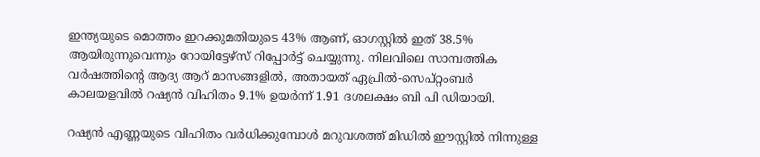ഇന്ത്യയുടെ മൊത്തം ഇറക്കുമതിയുടെ 43% ആണ്, ഓഗസ്റ്റിൽ ഇത് 38.5% ആയിരുന്നുവെന്നും റോയിട്ടേഴ്സ് റിപ്പോർട്ട് ചെയ്യുന്നു. നിലവിലെ സാമ്പത്തിക വർഷത്തിന്റെ ആദ്യ ആറ് മാസങ്ങളില്‍, അതായത് ഏപ്രില്‍-സെപ്റ്റംബർ കാലയളവില്‍ റഷ്യന്‍ വിഹിതം 9.1% ഉയർന്ന് 1.91 ദശലക്ഷം ബി പി ഡിയായി.

റഷ്യന്‍ എണ്ണയുടെ വിഹിതം വർധിക്കുമ്പോള്‍ മറുവശത്ത് മിഡില്‍ ഈസ്റ്റില്‍ നിന്നുള്ള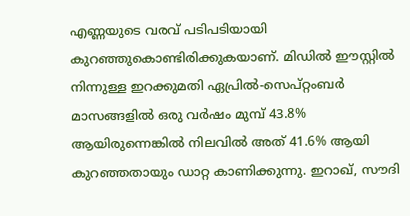എണ്ണയുടെ വരവ് പടിപടിയായി കുറഞ്ഞുകൊണ്ടിരിക്കുകയാണ്. മിഡിൽ ഈസ്റ്റിൽ നിന്നുള്ള ഇറക്കുമതി ഏപ്രിൽ-സെപ്റ്റംബർ മാസങ്ങളിൽ ഒരു വർഷം മുമ്പ് 43.8% ആയിരുന്നെങ്കില്‍ നിലവില്‍ അത് 41.6% ആയി കുറഞ്ഞതായും ഡാറ്റ കാണിക്കുന്നു. ഇറാഖ്, സൗദി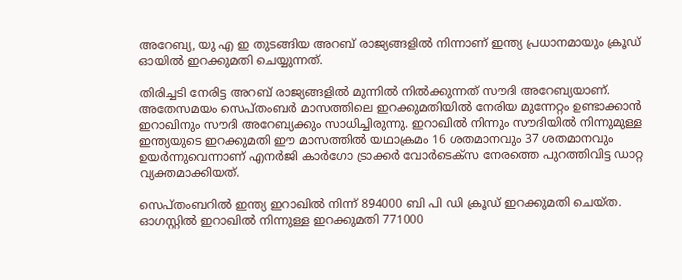അറേബ്യ, യു എ ഇ തുടങ്ങിയ അറബ് രാജ്യങ്ങളില്‍ നിന്നാണ് ഇന്ത്യ പ്രധാനമായും ക്രൂഡ് ഓയില്‍ ഇറക്കുമതി ചെയ്യുന്നത്.

തിരിച്ചടി നേരിട്ട അറബ് രാജ്യങ്ങളില്‍ മുന്നില്‍ നില്‍ക്കുന്നത് സൗദി അറേബ്യയാണ്. അതേസമയം സെപ്തംബർ മാസത്തിലെ ഇറക്കുമതിയില്‍ നേരിയ മുന്നേറ്റം ഉണ്ടാക്കാന്‍ ഇറാഖിനും സൗദി അറേബ്യക്കും സാധിച്ചിരുന്നു. ഇറാഖിൽ നിന്നും സൗദിയിൽ നിന്നുമുള്ള ഇന്ത്യയുടെ ഇറക്കുമതി ഈ മാസത്തിൽ യഥാക്രമം 16 ശതമാനവും 37 ശതമാനവും ഉയർന്നുവെന്നാണ് എനർജി കാർഗോ ട്രാക്കർ വോർടെക്‌സ നേരത്തെ പുറത്തിവിട്ട ഡാറ്റ വ്യക്തമാക്കിയത്.

സെപ്തംബറിൽ ഇന്ത്യ ഇറാഖിൽ നിന്ന് 894000 ബി പി ഡി ക്രൂഡ് ഇറക്കുമതി ചെയ്ത. ഓഗസ്റ്റില്‍ ഇറാഖില്‍ നിന്നുള്ള ഇറക്കുമതി 771000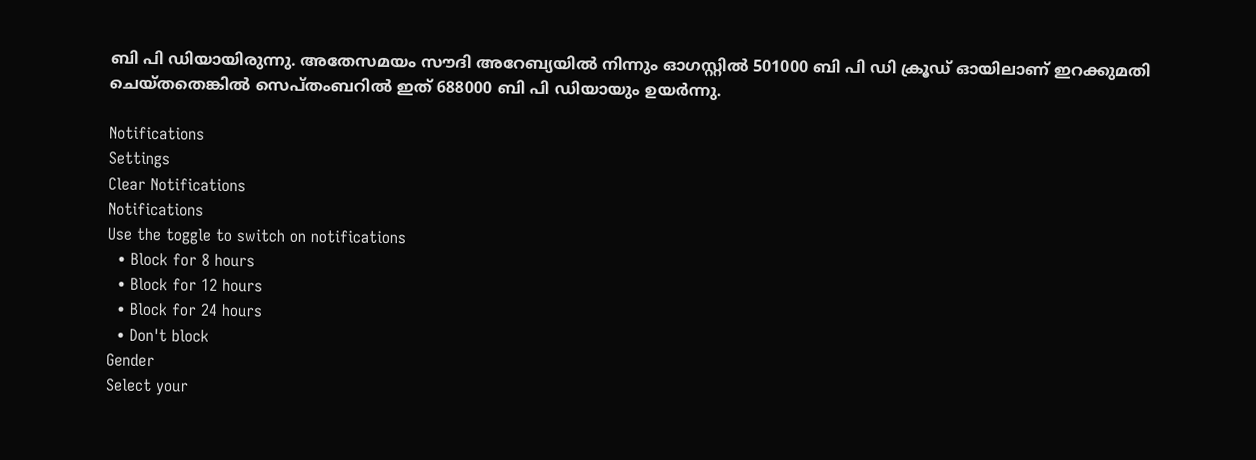ബി പി ഡിയായിരുന്നു. അതേസമയം സൗദി അറേബ്യയില്‍ നിന്നും ഓഗസ്റ്റിൽ 501000 ബി പി ഡി ക്രൂഡ് ഓയിലാണ് ഇറക്കുമതി ചെയ്തതെങ്കില്‍ സെപ്തംബറില്‍ ഇത് 688000 ബി പി ഡിയായും ഉയർന്നു.

Notifications
Settings
Clear Notifications
Notifications
Use the toggle to switch on notifications
  • Block for 8 hours
  • Block for 12 hours
  • Block for 24 hours
  • Don't block
Gender
Select your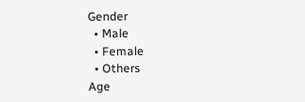Gender
  • Male
  • Female
  • Others
Age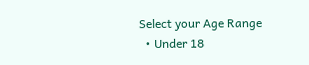Select your Age Range
  • Under 18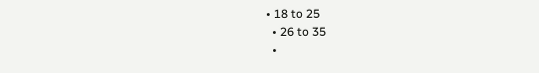• 18 to 25
  • 26 to 35
  •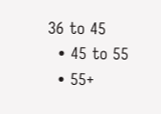36 to 45
  • 45 to 55
  • 55+